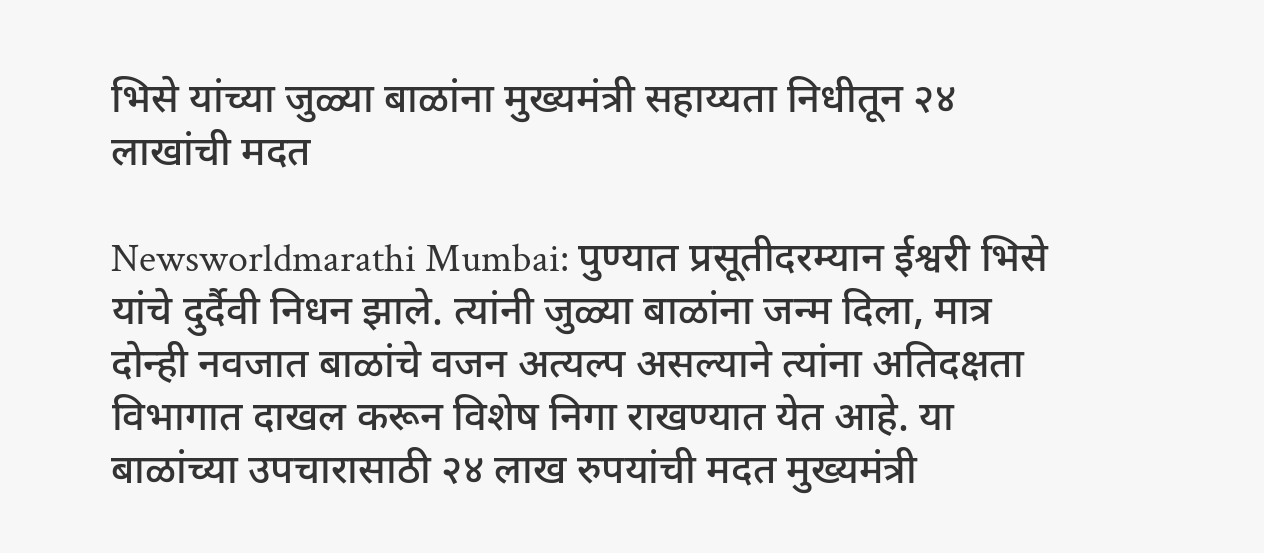भिसे यांच्या जुळ्या बाळांना मुख्यमंत्री सहाय्यता निधीतून २४ लाखांची मदत

Newsworldmarathi Mumbai: पुण्यात प्रसूतीदरम्यान ईश्वरी भिसे यांचे दुर्दैवी निधन झाले. त्यांनी जुळ्या बाळांना जन्म दिला, मात्र दोन्ही नवजात बाळांचे वजन अत्यल्प असल्याने त्यांना अतिदक्षता विभागात दाखल करून विशेष निगा राखण्यात येत आहे. या बाळांच्या उपचारासाठी २४ लाख रुपयांची मदत मुख्यमंत्री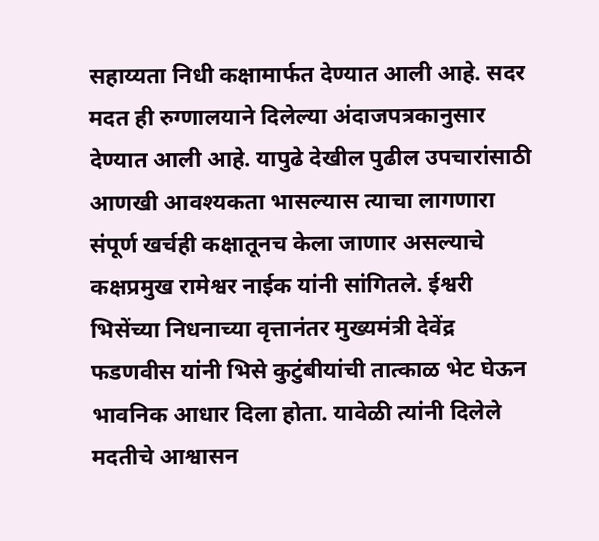सहाय्यता निधी कक्षामार्फत देण्यात आली आहे. सदर मदत ही रुग्णालयाने दिलेल्या अंदाजपत्रकानुसार देण्यात आली आहे. यापुढे देखील पुढील उपचारांसाठी आणखी आवश्यकता भासल्यास त्याचा लागणारा संपूर्ण खर्चही कक्षातूनच केला जाणार असल्याचे कक्षप्रमुख रामेश्वर नाईक यांनी सांगितले. ईश्वरी भिसेंच्या निधनाच्या वृत्तानंतर मुख्यमंत्री देवेंद्र फडणवीस यांनी भिसे कुटुंबीयांची तात्काळ भेट घेऊन भावनिक आधार दिला होता. यावेळी त्यांनी दिलेले मदतीचे आश्वासन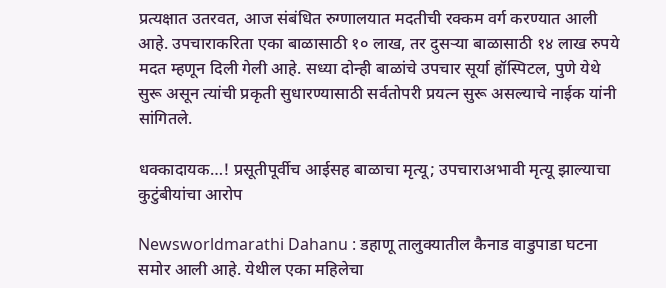प्रत्यक्षात उतरवत, आज संबंधित रुग्णालयात मदतीची रक्कम वर्ग करण्यात आली आहे. उपचाराकरिता एका बाळासाठी १० लाख, तर दुसऱ्या बाळासाठी १४ लाख रुपये मदत म्हणून दिली गेली आहे. सध्या दोन्ही बाळांचे उपचार सूर्या हॉस्पिटल, पुणे येथे सुरू असून त्यांची प्रकृती सुधारण्यासाठी सर्वतोपरी प्रयत्न सुरू असल्याचे नाईक यांनी सांगितले.

धक्कादायक…! प्रसूतीपूर्वीच आईसह बाळाचा मृत्यू; उपचाराअभावी मृत्यू झाल्याचा कुटुंबीयांचा आरोप

Newsworldmarathi Dahanu : डहाणू तालुक्यातील कैनाड वाडुपाडा घटना समोर आली आहे. येथील एका महिलेचा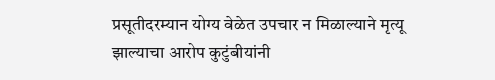प्रसूतीदरम्यान योग्य वेळेत उपचार न मिळाल्याने मृत्यू झाल्याचा आरोप कुटुंबीयांनी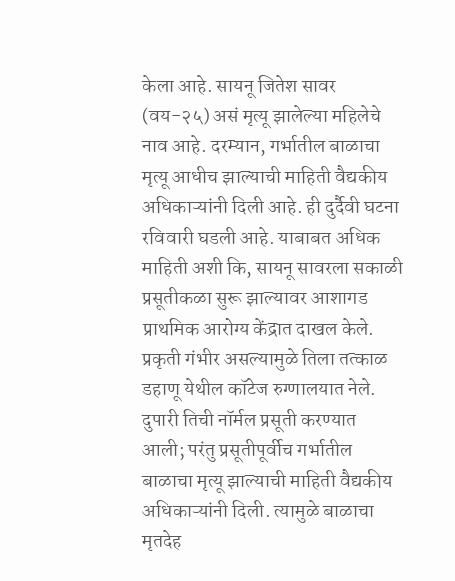केला आहे. सायनू जितेश सावर (वय-२५) असं मृत्यू झालेल्या महिलेचे नाव आहे. दरम्यान, गर्भातील बाळाचा मृत्यू आधीच झाल्याची माहिती वैद्यकीय अधिकाऱ्यांनी दिली आहे. ही दुर्दैवी घटना रविवारी घडली आहे. याबाबत अधिक माहिती अशी कि, सायनू सावरला सकाळी प्रसूतीकळा सुरू झाल्यावर आशागड प्राथमिक आरोग्य केंद्रात दाखल केले. प्रकृती गंभीर असल्यामुळे तिला तत्काळ डहाणू येथील कॉटेज रुग्णालयात नेले. दुपारी तिची नॉर्मल प्रसूती करण्यात आली; परंतु प्रसूतीपूर्वीच गर्भातील बाळाचा मृत्यू झाल्याची माहिती वैद्यकीय अधिकाऱ्यांनी दिली. त्यामुळे बाळाचा मृतदेह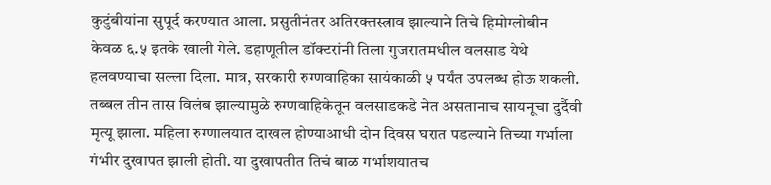कुटुंबीयांना सुपूर्द करण्यात आला. प्रसुतीनंतर अतिरक्तस्त्राव झाल्याने तिचे हिमोग्लोबीन केवळ ६.५ इतके खाली गेले. डहाणूतील डॉक्टरांनी तिला गुजरातमधील वलसाड येथे हलवण्याचा सल्ला दिला. मात्र, सरकारी रुग्णवाहिका सायंकाळी ५ पर्यंत उपलब्ध होऊ शकली. तब्बल तीन तास विलंब झाल्यामुळे रुग्णवाहिकेतून वलसाडकडे नेत असतानाच सायनूचा दुर्दैवी मृत्यू झाला. महिला रुग्णालयात दाखल होण्याआधी दोन दिवस घरात पडल्याने तिच्या गर्भाला गंभीर दुखापत झाली होती. या दुखापतीत तिचं बाळ गर्भाशयातच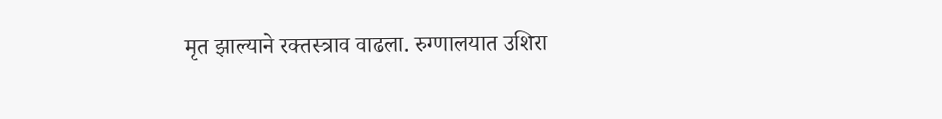मृत झाल्याने रक्तस्त्राव वाढला. रुग्णालयात उशिरा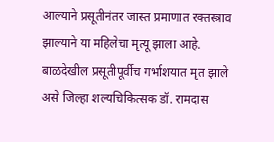आल्याने प्रसूतीनंतर जास्त प्रमाणात रक्तस्त्राव झाल्याने या महिलेचा मृत्यू झाला आहे. बाळदेखील प्रसूतीपूर्वीच गर्भाशयात मृत झाले असे जिल्हा शल्यचिकित्सक डॉ. रामदास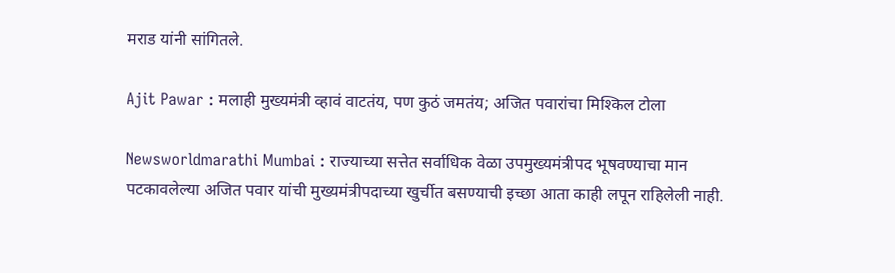मराड यांनी सांगितले.

Ajit Pawar : मलाही मुख्यमंत्री व्हावं वाटतंय, पण कुठं जमतंय; अजित पवारांचा मिश्किल टोला

Newsworldmarathi Mumbai : राज्याच्या सत्तेत सर्वाधिक वेळा उपमुख्यमंत्रीपद भूषवण्याचा मान पटकावलेल्या अजित पवार यांची मुख्यमंत्रीपदाच्या खुर्चीत बसण्याची इच्छा आता काही लपून राहिलेली नाही.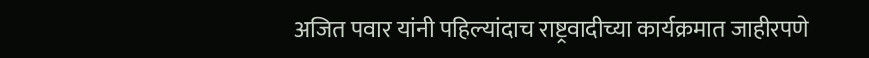अजित पवार यांनी पहिल्यांदाच राष्ट्रवादीच्या कार्यक्रमात जाहीरपणे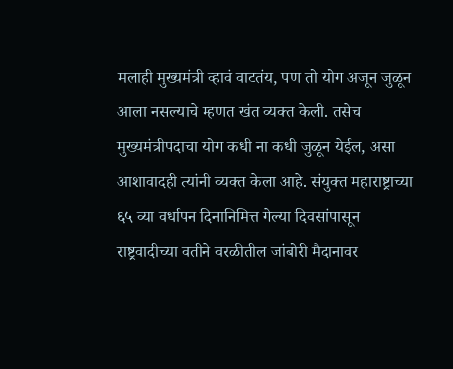मलाही मुख्यमंत्री व्हावं वाटतंय, पण तो योग अजून जुळून आला नसल्याचे म्हणत खंत व्यक्त केली. तसेच मुख्यमंत्रीपदाचा योग कधी ना कधी जुळून येईल, असा आशावादही त्यांनी व्यक्त केला आहे. संयुक्त महाराष्ट्राच्या ६५ व्या वर्धापन दिनानिमित्त गेल्या दिवसांपासून राष्ट्रवादीच्या वतीने वरळीतील जांबोरी मैदानावर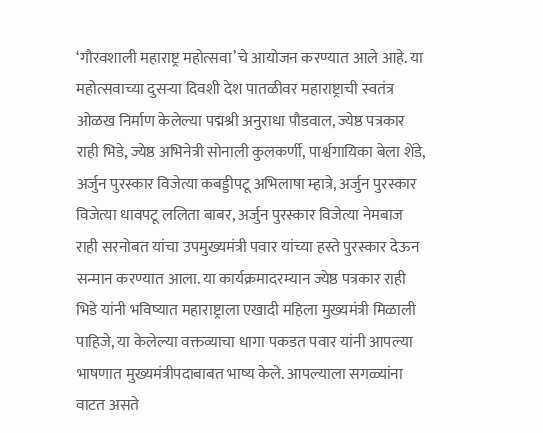‘गौरवशाली महाराष्ट्र महोत्सवा’चे आयोजन करण्यात आले आहे. या महोत्सवाच्या दुसऱ्या दिवशी देश पातळीवर महाराष्ट्राची स्वतंत्र ओळख निर्माण केलेल्या पद्मश्री अनुराधा पौडवाल, ज्येष्ठ पत्रकार राही भिडे, ज्येष्ठ अभिनेत्री सोनाली कुलकर्णी, पार्श्वगायिका बेला शेंडे, अर्जुन पुरस्कार विजेत्या कबड्डीपटू अभिलाषा म्हात्रे, अर्जुन पुरस्कार विजेत्या धावपटू ललिता बाबर, अर्जुन पुरस्कार विजेत्या नेमबाज राही सरनोबत यांचा उपमुख्यमंत्री पवार यांच्या हस्ते पुरस्कार देऊन सन्मान करण्यात आला. या कार्यक्रमादरम्यान ज्येष्ठ पत्रकार राही भिडे यांनी भविष्यात महाराष्ट्राला एखादी महिला मुख्यमंत्री मिळाली पाहिजे, या केलेल्या वक्तव्याचा धागा पकडत पवार यांनी आपल्या भाषणात मुख्यमंत्रीपदाबाबत भाष्य केले. आपल्याला सगळ्यांना वाटत असते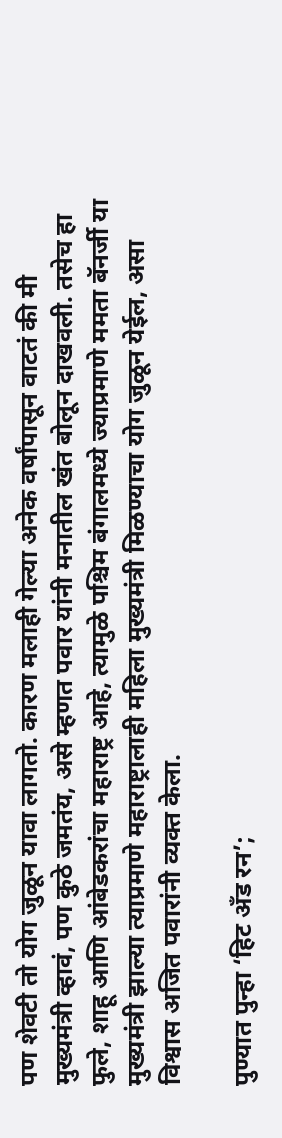पण शेवटी तो योग जुळून यावा लागतो. कारण मलाही गेल्या अनेक वर्षांपासून वाटतं की मी मुख्यमंत्री व्हावं, पण कुठे जमतंय, असे म्हणत पवार यांनी मनातील खंत बोलून दाखवली. तसेच हा फुले, शाहू आणि आंबेडकरांचा महाराष्ट्र आहे, त्यामुळे पश्चिम बंगालमध्ये ज्याप्रमाणे ममता बॅनर्जी या मुख्यमंत्री झाल्या त्याप्रमाणे महाराष्ट्रालाही महिला मुख्यमंत्री मिळण्याचा योग जुळून येईल, असा विश्वास अजित पवारांनी व्यक्त केला.

पुण्यात पुन्हा ‘हिट अँड रन’;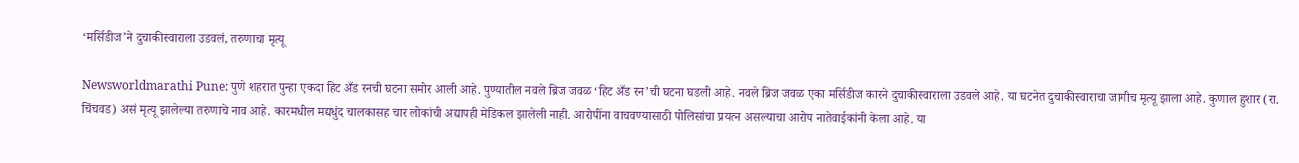‘मर्सिडीज’ने दुचाकीस्वाराला उडवलं, तरुणाचा मृत्यू

Newsworldmarathi Pune: पुणे शहरात पुन्हा एकदा हिट अँड रनची घटना समोर आली आहे. पुण्यातील नवले ब्रिज जवळ ‘हिट अँड रन’ची घटना घडली आहे. नवले ब्रिज जवळ एका मर्सिडीज कारने दुचाकीस्वाराला उडवले आहे. या घटनेत दुचाकीस्वाराचा जागीच मृत्यू झाला आहे. कुणाल हुशार (रा. चिंचवड) असं मृत्यू झालेल्या तरुणाचे नाव आहे. कारमधील मद्यधुंद चालकासह चार लोकांची अद्यापही मेडिकल झालेली नाही. आरोपींना वाचवण्यासाठी पोलिसांचा प्रयत्न असल्याचा आरोप नातेवाईकांनी केला आहे. या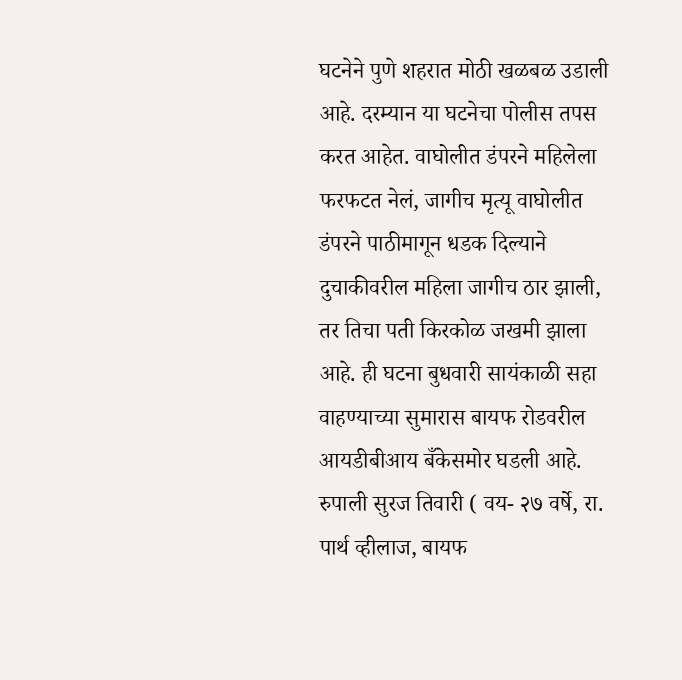घटनेने पुणे शहरात मोठी खळबळ उडाली आहे. दरम्यान या घटनेचा पोलीस तपस करत आहेत. वाघोलीत डंपरने महिलेला फरफटत नेलं, जागीच मृत्यू वाघोलीत डंपरने पाठीमागून धडक दिल्याने दुचाकीवरील महिला जागीच ठार झाली, तर तिचा पती किरकोळ जखमी झाला आहे. ही घटना बुधवारी सायंकाळी सहा वाहण्याच्या सुमारास बायफ रोडवरील आयडीबीआय बँकेसमोर घडली आहे. रुपाली सुरज तिवारी ( वय- २७ वर्षे, रा. पार्थ व्हीलाज, बायफ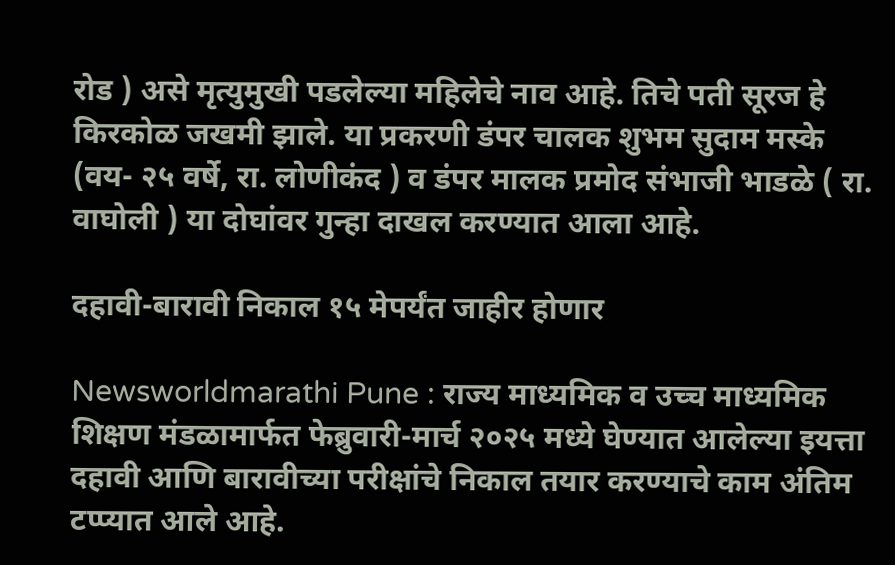रोड ) असे मृत्युमुखी पडलेल्या महिलेचे नाव आहे. तिचे पती सूरज हे किरकोळ जखमी झाले. या प्रकरणी डंपर चालक शुभम सुदाम मस्के (वय- २५ वर्षे, रा. लोणीकंद ) व डंपर मालक प्रमोद संभाजी भाडळे ( रा. वाघोली ) या दोघांवर गुन्हा दाखल करण्यात आला आहे.

दहावी-बारावी निकाल १५ मेपर्यंत जाहीर होणार

Newsworldmarathi Pune : राज्य माध्यमिक व उच्च माध्यमिक शिक्षण मंडळामार्फत फेब्रुवारी-मार्च २०२५ मध्ये घेण्यात आलेल्या इयत्ता दहावी आणि बारावीच्या परीक्षांचे निकाल तयार करण्याचे काम अंतिम टप्प्यात आले आहे.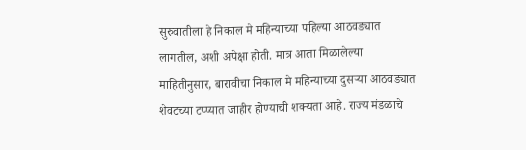सुरुवातीला हे निकाल मे महिन्याच्या पहिल्या आठवड्यात लागतील, अशी अपेक्षा होती. मात्र आता मिळालेल्या माहितीनुसार, बारावीचा निकाल मे महिन्याच्या दुसऱ्या आठवड्यात शेवटच्या टप्प्यात जाहीर होण्याची शक्यता आहे. राज्य मंडळाचे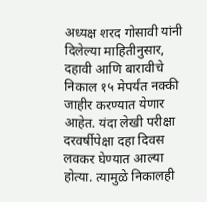अध्यक्ष शरद गोसावी यांनी दिलेल्या माहितीनुसार, दहावी आणि बारावीचे निकाल १५ मेपर्यंत नक्की जाहीर करण्यात येणार आहेत. यंदा लेखी परीक्षा दरवर्षीपेक्षा दहा दिवस लवकर घेण्यात आल्या होत्या. त्यामुळे निकालही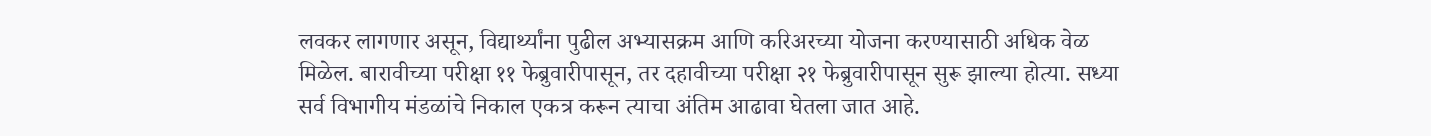लवकर लागणार असून, विद्यार्थ्यांना पुढील अभ्यासक्रम आणि करिअरच्या योजना करण्यासाठी अधिक वेळ मिळेल. बारावीच्या परीक्षा ११ फेब्रुवारीपासून, तर दहावीच्या परीक्षा २१ फेब्रुवारीपासून सुरू झाल्या होत्या. सध्या सर्व विभागीय मंडळांचे निकाल एकत्र करून त्याचा अंतिम आढावा घेतला जात आहे.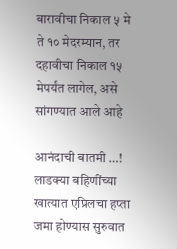बारावीचा निकाल ५ मे ते १० मेदरम्यान, तर दहावीचा निकाल १५ मेपर्यंत लागेल, असे सांगण्यात आले आहे

आनंदाची बातमी …! लाडक्या बहिणींच्या खात्यात एप्रिलचा हप्ता जमा होण्यास सुरुवात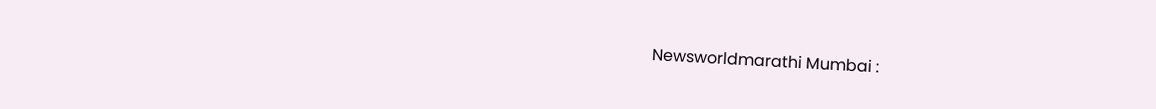Newsworldmarathi Mumbai :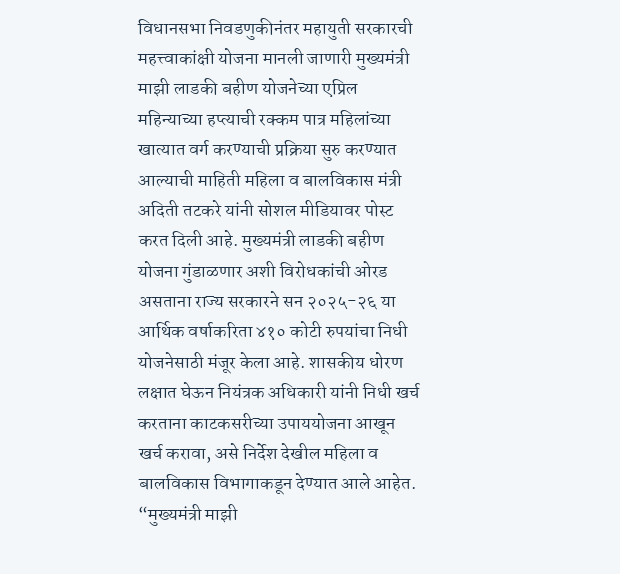विधानसभा निवडणुकीनंतर महायुती सरकारची महत्त्वाकांक्षी योजना मानली जाणारी मुख्यमंत्री माझी लाडकी बहीण योजनेच्या एप्रिल महिन्याच्या हप्त्याची रक्कम पात्र महिलांच्या खात्यात वर्ग करण्याची प्रक्रिया सुरु करण्यात आल्याची माहिती महिला व बालविकास मंत्री अदिती तटकरे यांनी सोशल मीडियावर पोस्ट करत दिली आहे. मुख्यमंत्री लाडकी बहीण योजना गुंडाळणार अशी विरोधकांची ओरड असताना राज्य सरकारने सन २०२५-२६ या आर्थिक वर्षाकरिता ४१० कोटी रुपयांचा निधी योजनेसाठी मंजूर केला आहे. शासकीय धोरण लक्षात घेऊन नियंत्रक अधिकारी यांनी निधी खर्च करताना काटकसरीच्या उपाययोजना आखून खर्च करावा, असे निर्देश देखील महिला व बालविकास विभागाकडून देण्यात आले आहेत. “मुख्यमंत्री माझी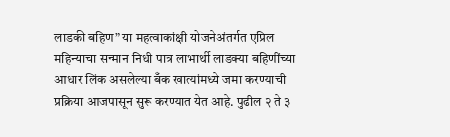लाडकी बहिण” या महत्वाकांक्षी योजनेअंतर्गत एप्रिल महिन्याचा सन्मान निधी पात्र लाभार्थी लाडक्या बहिणींच्या आधार लिंक असलेल्या बँक खात्यांमध्ये जमा करण्याची प्रक्रिया आजपासून सुरू करण्यात येत आहे. पुढील २ ते ३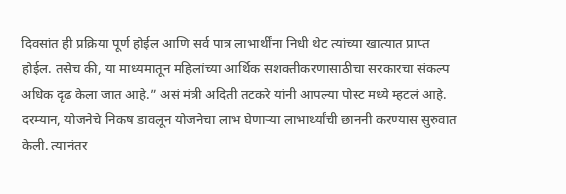दिवसांत ही प्रक्रिया पूर्ण होईल आणि सर्व पात्र लाभार्थींना निधी थेट त्यांच्या खात्यात प्राप्त होईल. तसेच की, या माध्यमातून महिलांच्या आर्थिक सशक्तीकरणासाठीचा सरकारचा संकल्प अधिक दृढ केला जात आहे.” असं मंत्री अदिती तटकरे यांनी आपल्या पोस्ट मध्ये म्हटलं आहे. दरम्यान, योजनेचे निकष डावलून योजनेचा लाभ घेणाऱ्या लाभार्थ्यांची छाननी करण्यास सुरुवात केली. त्यानंतर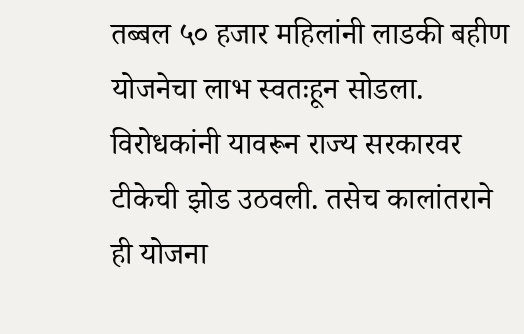तब्बल ५० हजार महिलांनी लाडकी बहीण योजनेचा लाभ स्वतःहून सोडला. विरोधकांनी यावरून राज्य सरकारवर टीकेची झोड उठवली. तसेच कालांतराने ही योजना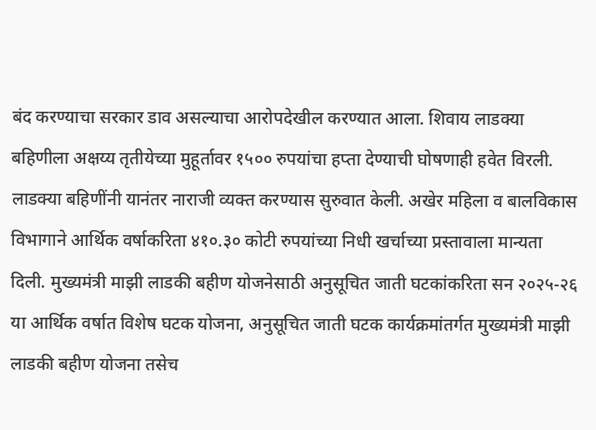बंद करण्याचा सरकार डाव असल्याचा आरोपदेखील करण्यात आला. शिवाय लाडक्या बहिणीला अक्षय्य तृतीयेच्या मुहूर्तावर १५०० रुपयांचा हप्ता देण्याची घोषणाही हवेत विरली. लाडक्या बहिणींनी यानंतर नाराजी व्यक्त करण्यास सुरुवात केली. अखेर महिला व बालविकास विभागाने आर्थिक वर्षाकरिता ४१०.३० कोटी रुपयांच्या निधी खर्चाच्या प्रस्तावाला मान्यता दिली. मुख्यमंत्री माझी लाडकी बहीण योजनेसाठी अनुसूचित जाती घटकांकरिता सन २०२५-२६ या आर्थिक वर्षात विशेष घटक योजना, अनुसूचित जाती घटक कार्यक्रमांतर्गत मुख्यमंत्री माझी लाडकी बहीण योजना तसेच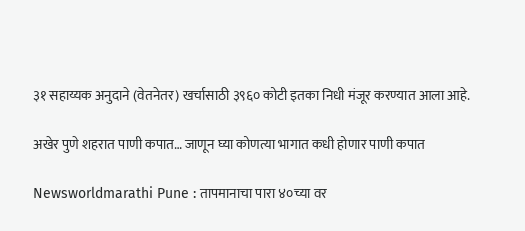३१ सहाय्यक अनुदाने (वेतनेतर) खर्चासाठी ३९६० कोटी इतका निधी मंजूर करण्यात आला आहे.

अखेर पुणे शहरात पाणी कपात… जाणून घ्या कोणत्या भागात कधी होणार पाणी कपात

Newsworldmarathi Pune : तापमानाचा पारा ४०च्या वर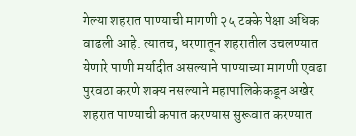गेल्या शहरात पाण्याची मागणी २५ टक्के पेक्षा अधिक वाढली आहे. त्यातच, धरणातून शहरातील उचलण्यात येणारे पाणी मर्यादीत असल्याने पाण्याच्या मागणी एवढा पुरवठा करणे शक्य नसल्याने महापालिकेकडून अखेर शहरात पाण्याची कपात करण्यास सुरूवात करण्यात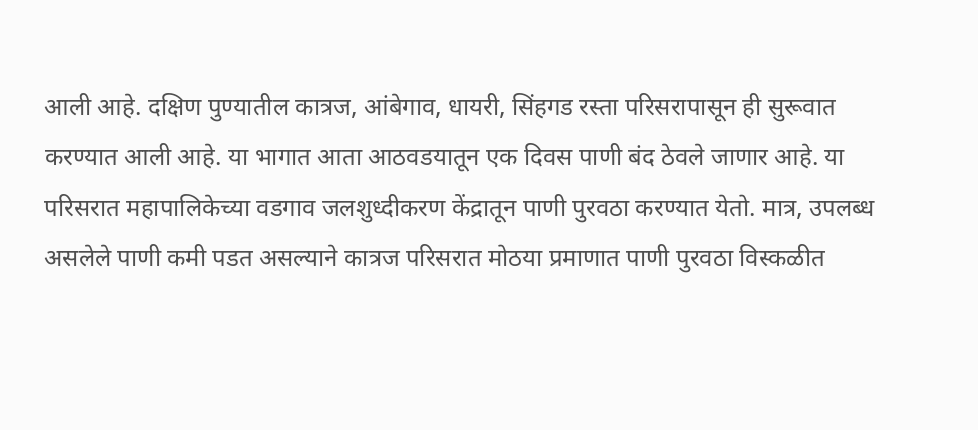आली आहे. दक्षिण पुण्यातील कात्रज, आंबेगाव, धायरी, सिंहगड रस्ता परिसरापासून ही सुरूवात करण्यात आली आहे. या भागात आता आठवडयातून एक दिवस पाणी बंद ठेवले जाणार आहे. या परिसरात महापालिकेच्या वडगाव जलशुध्दीकरण केंद्रातून पाणी पुरवठा करण्यात येतो. मात्र, उपलब्ध असलेले पाणी कमी पडत असल्याने कात्रज परिसरात मोठया प्रमाणात पाणी पुरवठा विस्कळीत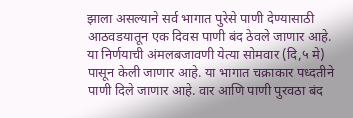झाला असल्याने सर्व भागात पुरेसे पाणी देण्यासाठी आठवडयातून एक दिवस पाणी बंद ठेवले जाणार आहे. या निर्णयाची अंमलबजावणी येत्या सोमवार (दि,५ मे) पासून केली जाणार आहे. या भागात चक्राकार पध्दतीने पाणी दिले जाणार आहे. वार आणि पाणी पुरवठा बंद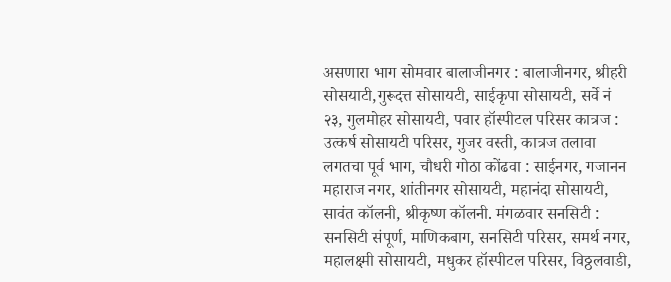असणारा भाग सोमवार बालाजीनगर : बालाजीनगर, श्रीहरी सोसयाटी,गुरूदत्त सोसायटी, साईकृपा सोसायटी, सर्वे नं २३, गुलमोहर सोसायटी, पवार हॉस्पीटल परिसर कात्रज : उत्कर्ष सोसायटी परिसर, गुजर वस्ती, कात्रज तलावा लगतचा पूर्व भाग, चौधरी गोठा कोंढवा : साईनगर, गजानन महाराज नगर, शांतीनगर सोसायटी, महानंदा सोसायटी, सावंत कॉलनी, श्रीकृष्ण कॉलनी. मंगळवार सनसिटी : सनसिटी संपूर्ण, माणिकबाग, सनसिटी परिसर, समर्थ नगर, महालक्ष्मी सोसायटी, मधुकर हॉस्पीटल परिसर, विठ्ठलवाडी,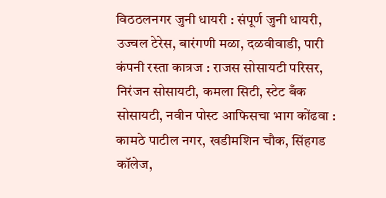विठठलनगर जुनी धायरी : संपूर्ण जुनी धायरी, उज्वल टेरेस, बारंगणी मळा, दळवीवाडी, पारी कंपनी रस्ता कात्रज : राजस सोसायटी परिसर, निरंजन सोसायटी, कमला सिटी, स्टेट बँक सोसायटी, नवीन पोस्ट आफिसचा भाग कोंढवा : कामठे पाटील नगर, खडीमशिन चौक, सिंहगड कॉलेज,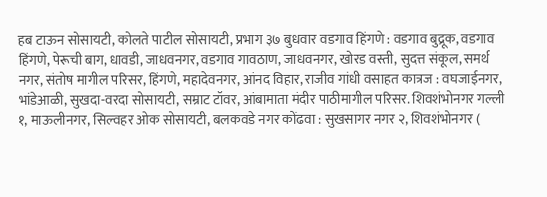हब टाऊन सोसायटी, कोलते पाटील सोसायटी, प्रभाग ३७ बुधवार वडगाव हिंगणे : वडगाव बुद्रूक, वडगाव हिंगणे, पेरूची बाग, धावडी, जाधवनगर, वडगाव गावठाण, जाधवनगर, खोरड वस्ती, सुदत्त संकूल, समर्थ नगर, संतोष मागील परिसर, हिंगणे, महादेवनगर, आंनद विहार, राजीव गांधी वसाहत कात्रज : वघजाईनगर, भांडेआळी, सुखदा-वरदा सोसायटी, सम्राट टॉवर, आंबामाता मंदीर पाठीमागील परिसर. शिवशंभोनगर गल्ली १, माऊलीनगर, सिल्वहर ओक सोसायटी, बलकवडे नगर कोंढवा : सुखसागर नगर २, शिवशंभोनगर (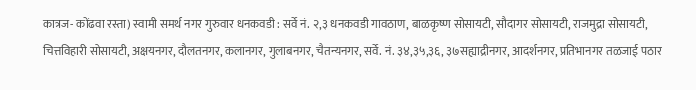कात्रज- कोंढवा रस्ता) स्वामी समर्थ नगर गुरुवार धनकवडी : सर्वे नं. २,३ धनकवडी गावठाण, बाळकृष्ण सोसायटी, सौदागर सोसायटी, राजमुद्रा सोसायटी, चित्तविहारी सोसायटी, अक्षयनगर, दौलतनगर, कलानगर, गुलाबनगर, चैतन्यनगर, सर्वे. नं. ३४,३५,३६, ३७सह्याद्रीनगर, आदर्शनगर, प्रतिभानगर तळजाई पठार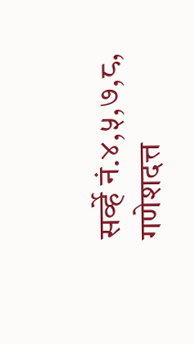सर्व्हे नं.४,५,७,८, गणेशदत्त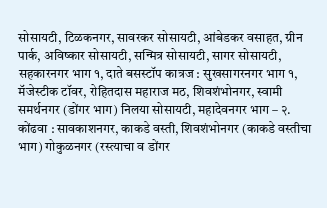सोसायटी, टिळकनगर, सावरकर सोसायटी, आंबेडकर वसाहत, ग्रीन पार्क, अविष्कार सोसायटी, सन्मित्र सोसायटी, सागर सोसायटी, सहकारनगर भाग १, दाते बसस्टॉप कात्रज : सुखसागरनगर भाग १, मॅजेस्टीक टॉवर, रोहितदास महाराज मठ, शिवशंभोनगर, स्वामी समर्थनगर (डोंगर भाग) निलया सोसायटी, महादेवनगर भाग – २. कोंढवा : सावकाशनगर, काकडे वस्ती, शिवशंभोनगर (काकडे वस्तीचा भाग) गोकुळनगर (रस्त्याचा व डोंगर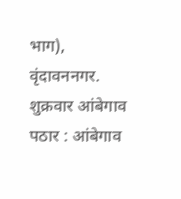भाग), वृंदावननगर. शुक्रवार आंबेगाव पठार : आंबेगाव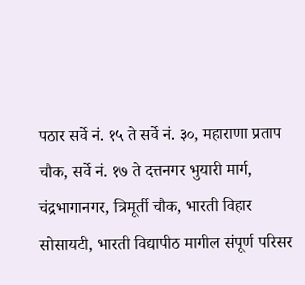पठार सर्वे नं. १५ ते सर्वे नं. ३०, महाराणा प्रताप चौक, सर्वे नं. १७ ते दत्तनगर भुयारी मार्ग, चंद्रभागानगर, त्रिमूर्ती चौक, भारती विहार सोसायटी, भारती विद्यापीठ मागील संपूर्ण परिसर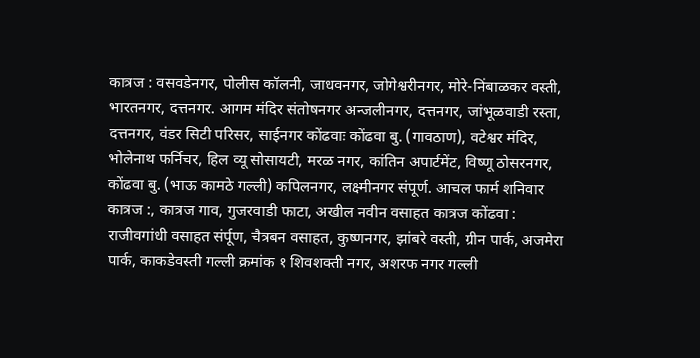कात्रज : वसवडेनगर, पोलीस कॉलनी, जाधवनगर, जोगेश्वरीनगर, मोरे-निंबाळकर वस्ती, भारतनगर, दत्तनगर. आगम मंदिर संतोषनगर अन्जलीनगर, दत्तनगर, जांभूळवाडी रस्ता, दत्तनगर, वंडर सिटी परिसर, साईनगर कोंढवाः कोंढवा बु. (गावठाण), वटेश्वर मंदिर, भोलेनाथ फर्निचर, हिल व्यू सोसायटी, मरळ नगर, कांतिन अपार्टमेंट, विष्णू ठोसरनगर, कोंढवा बु. (भाऊ कामठे गल्ली) कपिलनगर, लक्ष्मीनगर संपूर्ण. आचल फार्म शनिवार कात्रज :, कात्रज गाव, गुजरवाडी फाटा, अखील नवीन वसाहत कात्रज कोंढवा : राजीवगांधी वसाहत संर्पूण, चैत्रबन वसाहत, कुष्णनगर, झांबरे वस्ती, ग्रीन पार्क, अजमेरा पार्क, काकडेवस्ती गल्ली क्रमांक १ शिवशक्ती नगर, अशरफ नगर गल्ली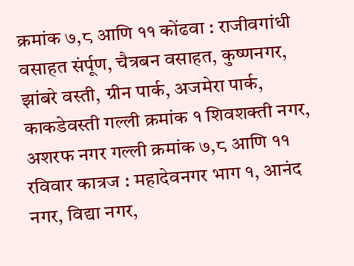क्रमांक ७,८ आणि ११ कोंढवा : राजीवगांधी वसाहत संर्पूण, चैत्रबन वसाहत, कुष्णनगर, झांबरे वस्ती, ग्रीन पार्क, अजमेरा पार्क, काकडेवस्ती गल्ली क्रमांक १ शिवशक्ती नगर, अशरफ नगर गल्ली क्रमांक ७,८ आणि ११ रविवार कात्रज : महादेवनगर भाग १, आनंद नगर, विद्या नगर,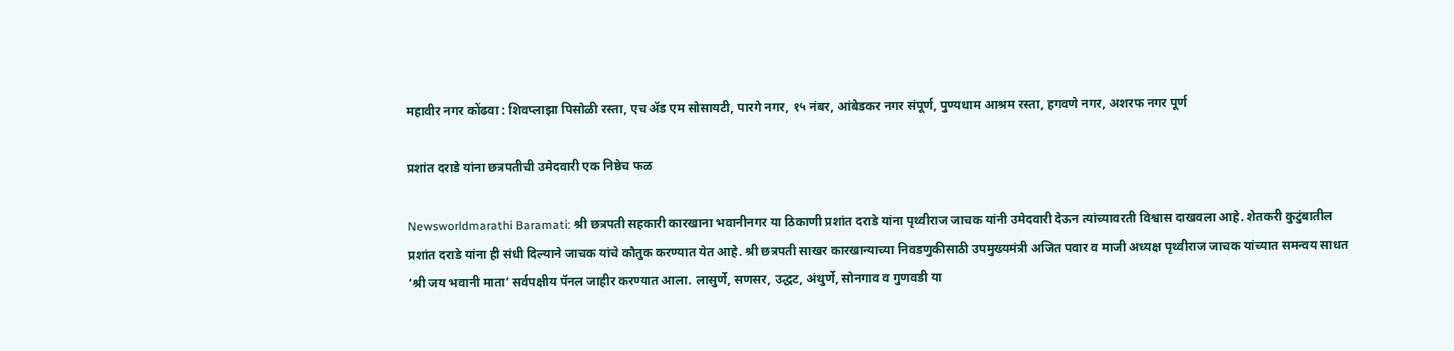महावीर नगर कोंढवा : शिवप्लाझा पिसोळी रस्ता, एच ॲड एम सोसायटी, पारगे नगर, १५ नंबर, आंबेडकर नगर संपूर्ण, पुण्यधाम आश्रम रस्ता, हगवणे नगर, अशरफ नगर पूर्ण

प्रशांत दराडे यांना छत्रपतीची उमेदवारी एक निष्ठेच फळ

Newsworldmarathi Baramati: श्री छत्रपती सहकारी कारखाना भवानीनगर या ठिकाणी प्रशांत दराडे यांना पृथ्वीराज जाचक यांनी उमेदवारी देऊन त्यांच्यावरती विश्वास दाखवला आहे. शेतकरी कुटुंबातील प्रशांत दराडे यांना ही संधी दिल्याने जाचक यांचे कौतुक करण्यात येत आहे. श्री छत्रपती साखर कारखान्याच्या निवडणुकीसाठी उपमुख्यमंत्री अजित पवार व माजी अध्यक्ष पृथ्वीराज जाचक यांच्यात समन्वय साधत ‘श्री जय भवानी माता’ सर्वपक्षीय पॅनल जाहीर करण्यात आला. लासुर्णे, सणसर, उद्धट, अंथुर्णे, सोनगाव व गुणवडी या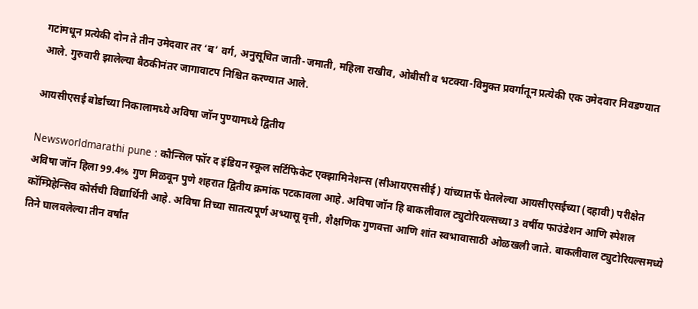गटांमधून प्रत्येकी दोन ते तीन उमेदवार तर ‘ब’ वर्ग, अनुसूचित जाती-जमाती, महिला राखीव, ओबीसी व भटक्या-विमुक्त प्रवर्गातून प्रत्येकी एक उमेदवार निवडण्यात आले. गुरुवारी झालेल्या बैठकीनंतर जागावाटप निश्चित करण्यात आले.

आयसीएसई बोर्डाच्या निकालामध्ये अविषा जॉन पुण्यामध्ये द्वितीय

Newsworldmarathi pune : कौन्सिल फॉर द इंडियन स्कूल सर्टिफिकेट एक्झामिनेशन्स (सीआयएससीई) यांच्यातर्फे घेतलेल्या आयसीएसईच्या (दहावी) परीक्षेत अविषा जॉन हिला 99.4% गुण मिळवून पुणे शहरात द्वितीय क्रमांक पटकावला आहे. अविषा जॉन हि बाकलीवाल ट्युटोरियल्सच्या 3 वर्षीय फाउंडेशन आणि स्पेशल कॉम्प्रिहेन्सिव कोर्सची विद्यार्थिनी आहे. अविषा तिच्या सातत्यपूर्ण अभ्यासू वृत्ती, शैक्षणिक गुणवत्ता आणि शांत स्वभावासाठी ओळखली जाते. बाकलीवाल ट्युटोरियल्समध्ये तिने घालवलेल्या तीन वर्षांत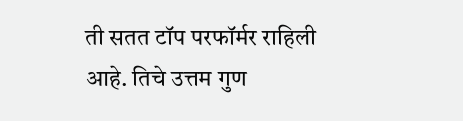ती सतत टॉप परफॉर्मर राहिली आहे. तिचे उत्तम गुण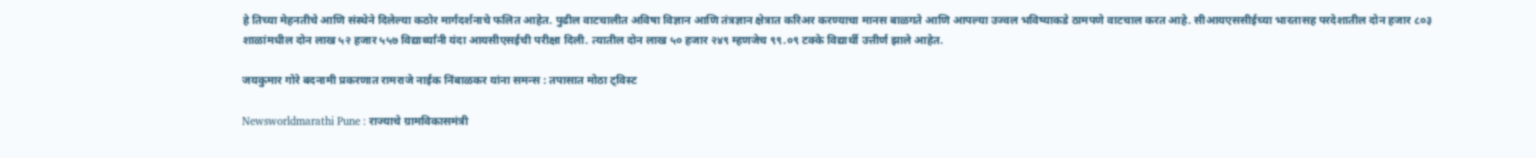हे तिच्या मेहनतीचे आणि संस्थेने दिलेल्या कठोर मार्गदर्शनाचे फलित आहेत. पुढील वाटचालीत अविषा विज्ञान आणि तंत्रज्ञान क्षेत्रात करिअर करण्याचा मानस बाळगते आणि आपल्या उज्वल भविष्याकडे ठामपणे वाटचाल करत आहे. सीआयएससीईच्या भारतासह परदेशातील दोन हजार ८०३ शाळांमधील दोन लाख ५२ हजार ५५७ विद्यार्थ्यांनी यंदा आयसीएसईची परीक्षा दिली. त्यातील दोन लाख ५० हजार २४९ म्हणजेच ९९.०९ टक्के विद्यार्थी उत्तीर्ण झाले आहेत.

जयकुमार गोरे बदनामी प्रकरणात रामराजे नाईक निंबाळकर यांना समन्स : तपासात मोठा ट्विस्ट

Newsworldmarathi Pune : राज्याचे ग्रामविकासमंत्री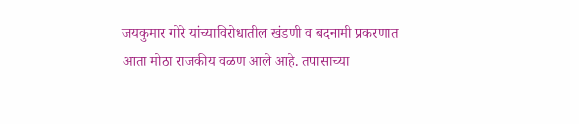जयकुमार गोरे यांच्याविरोधातील खंडणी व बदनामी प्रकरणात आता मोठा राजकीय वळण आले आहे. तपासाच्या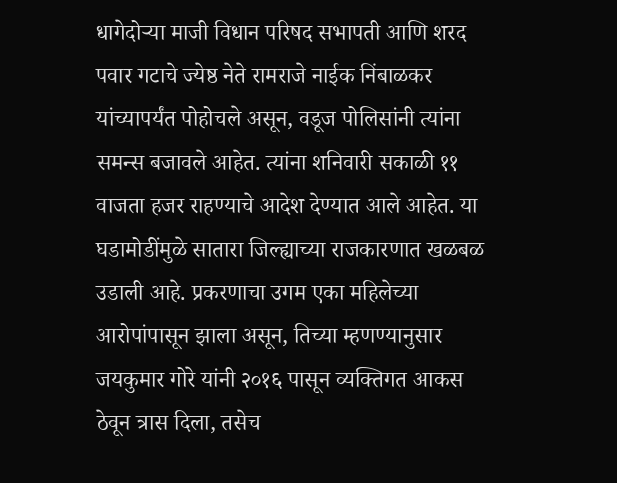धागेदोऱ्या माजी विधान परिषद सभापती आणि शरद पवार गटाचे ज्येष्ठ नेते रामराजे नाईक निंबाळकर यांच्यापर्यंत पोहोचले असून, वडूज पोलिसांनी त्यांना समन्स बजावले आहेत. त्यांना शनिवारी सकाळी ११ वाजता हजर राहण्याचे आदेश देण्यात आले आहेत. या घडामोडींमुळे सातारा जिल्ह्याच्या राजकारणात खळबळ उडाली आहे. प्रकरणाचा उगम एका महिलेच्या आरोपांपासून झाला असून, तिच्या म्हणण्यानुसार जयकुमार गोरे यांनी २०१६ पासून व्यक्तिगत आकस ठेवून त्रास दिला, तसेच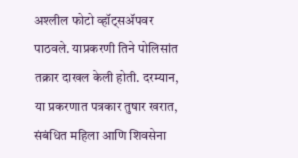अश्लील फोटो व्हॉट्सॲपवर पाठवले. याप्रकरणी तिने पोलिसांत तक्रार दाखल केली होती. दरम्यान, या प्रकरणात पत्रकार तुषार खरात, संबंधित महिला आणि शिवसेना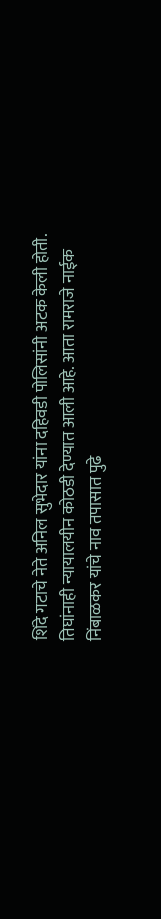शिंदे गटाचे नेते अनिल सुभेदार यांना दहिवडी पोलिसांनी अटक केली होती. तिघांनाही न्यायालयीन कोठडी देण्यात आली आहे. आता रामराजे नाईक निंबाळकर यांचे नाव तपासात पुढे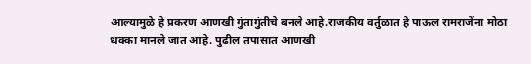आल्यामुळे हे प्रकरण आणखी गुंतागुंतीचे बनले आहे.राजकीय वर्तुळात हे पाऊल रामराजेंना मोठा धक्का मानले जात आहे. पुढील तपासात आणखी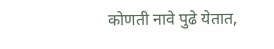कोणती नावे पुढे येतात,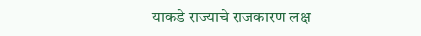याकडे राज्याचे राजकारण लक्ष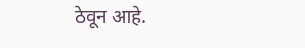ठेवून आहे.